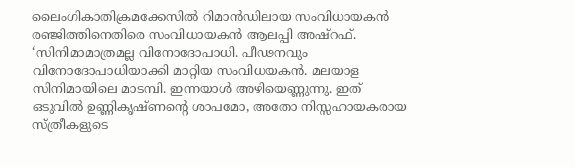ലൈംഗികാതിക്രമക്കേസിൽ റിമാൻഡിലായ സംവിധായകൻ രഞ്ജിത്തിനെതിരെ സംവിധായകൻ ആലപ്പി അഷ്റഫ്. ‘സിനിമാമാത്രമല്ല വിനോദോപാധി. പീഢനവും വിനോദോപാധിയാക്കി മാറ്റിയ സംവിധയകൻ. മലയാള സിനിമായിലെ മാടമ്പി. ഇന്നയാൾ അഴിയെണ്ണുന്നു. ഇത് ഒടുവിൽ ഉണ്ണികൃഷ്ണന്റെ ശാപമോ, അതോ നിസ്സഹായകരായ സ്ത്രീകളുടെ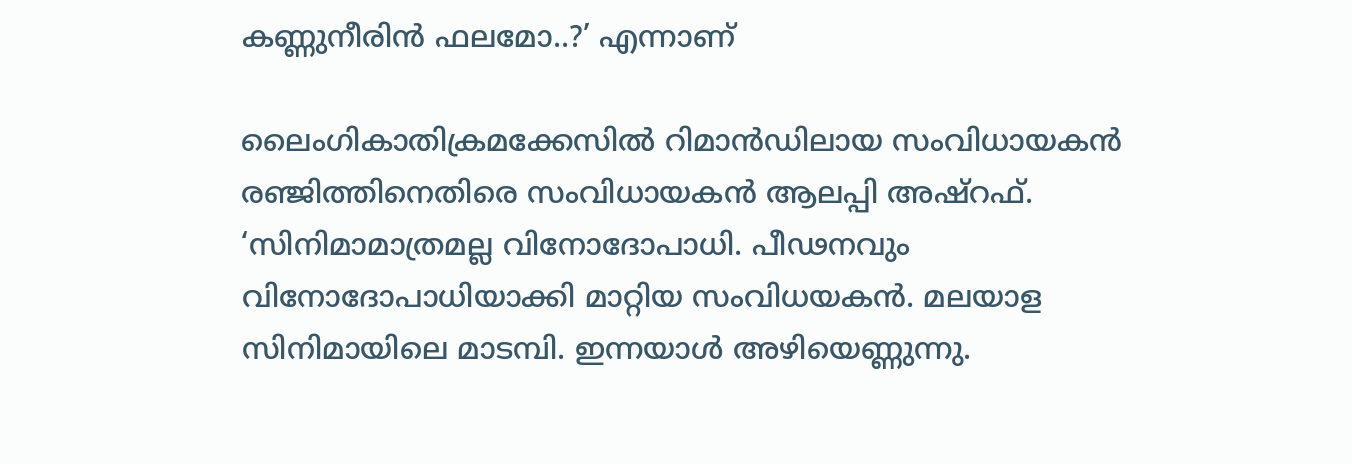കണ്ണുനീരിൻ ഫലമോ..?’ എന്നാണ്

ലൈംഗികാതിക്രമക്കേസിൽ റിമാൻഡിലായ സംവിധായകൻ രഞ്ജിത്തിനെതിരെ സംവിധായകൻ ആലപ്പി അഷ്റഫ്. ‘സിനിമാമാത്രമല്ല വിനോദോപാധി. പീഢനവും വിനോദോപാധിയാക്കി മാറ്റിയ സംവിധയകൻ. മലയാള സിനിമായിലെ മാടമ്പി. ഇന്നയാൾ അഴിയെണ്ണുന്നു.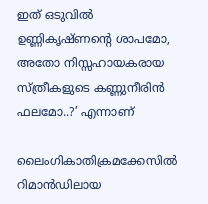ഇത് ഒടുവിൽ ഉണ്ണികൃഷ്ണന്റെ ശാപമോ, അതോ നിസ്സഹായകരായ സ്ത്രീകളുടെ കണ്ണുനീരിൻ ഫലമോ..?’ എന്നാണ്

ലൈംഗികാതിക്രമക്കേസിൽ റിമാൻഡിലായ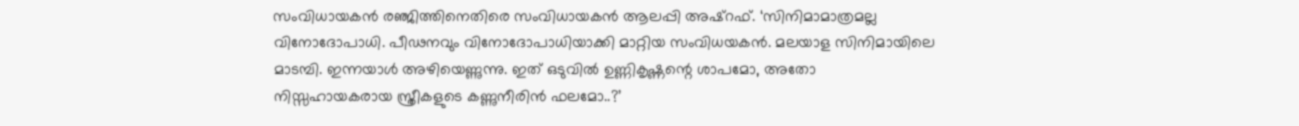സംവിധായകൻ രഞ്ജിത്തിനെതിരെ സംവിധായകൻ ആലപ്പി അഷ്റഫ്. ‘സിനിമാമാത്രമല്ല വിനോദോപാധി. പീഢനവും വിനോദോപാധിയാക്കി മാറ്റിയ സംവിധയകൻ. മലയാള സിനിമായിലെ മാടമ്പി. ഇന്നയാൾ അഴിയെണ്ണുന്നു. ഇത് ഒടുവിൽ ഉണ്ണികൃഷ്ണന്റെ ശാപമോ, അതോ നിസ്സഹായകരായ സ്ത്രീകളുടെ കണ്ണുനീരിൻ ഫലമോ..?’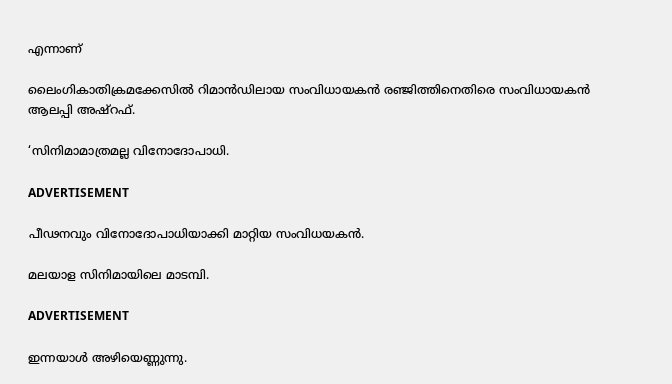എന്നാണ്

ലൈംഗികാതിക്രമക്കേസിൽ റിമാൻഡിലായ സംവിധായകൻ രഞ്ജിത്തിനെതിരെ സംവിധായകൻ ആലപ്പി അഷ്റഫ്.

‘സിനിമാമാത്രമല്ല വിനോദോപാധി.

ADVERTISEMENT

പീഢനവും വിനോദോപാധിയാക്കി മാറ്റിയ സംവിധയകൻ.

മലയാള സിനിമായിലെ മാടമ്പി.

ADVERTISEMENT

ഇന്നയാൾ അഴിയെണ്ണുന്നു.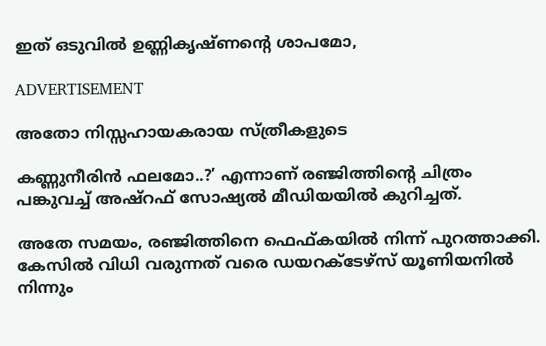ഇത് ഒടുവിൽ ഉണ്ണികൃഷ്ണന്റെ ശാപമോ,

ADVERTISEMENT

അതോ നിസ്സഹായകരായ സ്ത്രീകളുടെ

കണ്ണുനീരിൻ ഫലമോ..?’ എന്നാണ് രഞ്ജിത്തിന്റെ ചിത്രം പങ്കുവച്ച് അഷ്റഫ് സോഷ്യൽ മീഡിയയിൽ കുറിച്ചത്.

അതേ സമയം, രഞ്ജിത്തിനെ ഫെഫ്കയിൽ നിന്ന് പുറത്താക്കി. കേസിൽ വിധി വരുന്നത് വരെ ഡയറക്ടേഴ്സ് യൂണിയനിൽ നിന്നും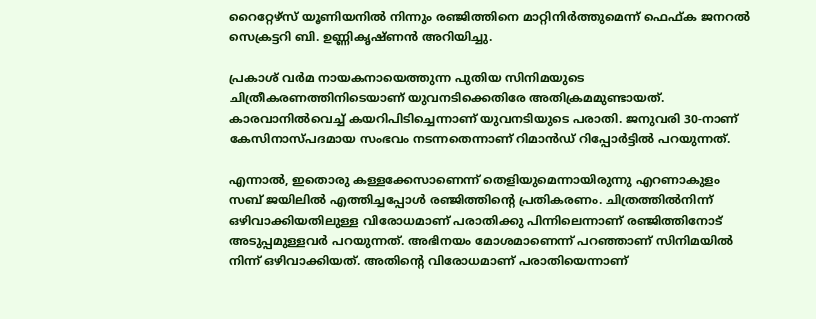റൈറ്റേഴ്‌സ് യൂണിയനിൽ നിന്നും രഞ്ജിത്തിനെ മാറ്റിനിർത്തുമെന്ന് ഫെഫ്ക ജനറൽ സെക്രട്ടറി ബി. ഉണ്ണികൃഷ്ണൻ അറിയിച്ചു.

പ്രകാശ് വർമ നായകനായെത്തുന്ന പുതിയ സിനിമയുടെ ചിത്രീകരണത്തിനിടെയാണ് യുവനടിക്കെതിരേ അതിക്രമമുണ്ടായത്. കാരവാനിൽവെച്ച് കയറിപിടിച്ചെന്നാണ് യുവനടിയുടെ പരാതി. ജനുവരി 30-നാണ് കേസിനാസ്പദമായ സംഭവം നടന്നതെന്നാണ് റിമാൻഡ് റിപ്പോർട്ടിൽ പറയുന്നത്.

എന്നാൽ, ഇതൊരു കള്ളക്കേസാണെന്ന് തെളിയുമെന്നായിരുന്നു എറണാകുളം സബ് ജയിലിൽ എത്തിച്ചപ്പോൾ രഞ്ജിത്തിന്റെ പ്രതികരണം. ചിത്രത്തിൽനിന്ന് ഒഴിവാക്കിയതിലുള്ള വിരോധമാണ് പരാതിക്കു പിന്നിലെന്നാണ് രഞ്ജിത്തിനോട് അടുപ്പമുള്ളവർ പറയുന്നത്. അഭിനയം മോശമാണെന്ന് പറഞ്ഞാണ് സിനിമയിൽ നിന്ന് ഒഴിവാക്കിയത്. അതിന്റെ വിരോധമാണ് പരാതിയെന്നാണ്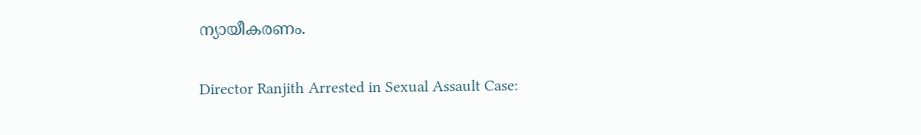ന്യായീകരണം.

Director Ranjith Arrested in Sexual Assault Case: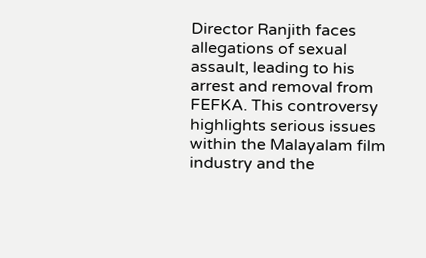Director Ranjith faces allegations of sexual assault, leading to his arrest and removal from FEFKA. This controversy highlights serious issues within the Malayalam film industry and the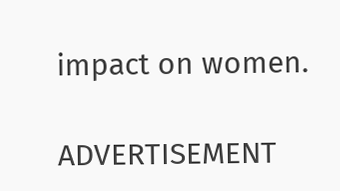impact on women.

ADVERTISEMENT